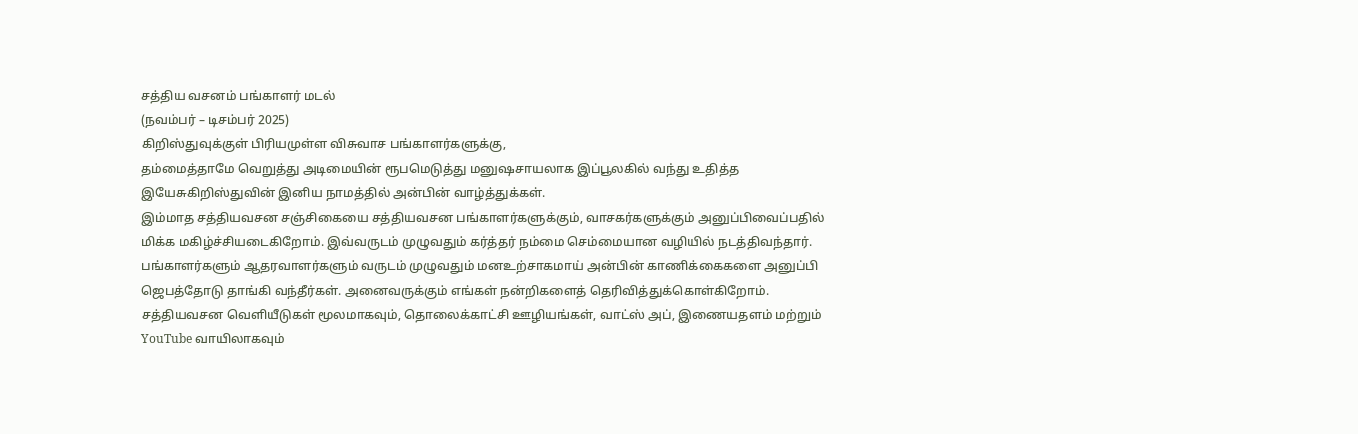சத்திய வசனம் பங்காளர் மடல்
(நவம்பர் – டிசம்பர் 2025)
கிறிஸ்துவுக்குள் பிரியமுள்ள விசுவாச பங்காளர்களுக்கு,
தம்மைத்தாமே வெறுத்து அடிமையின் ரூபமெடுத்து மனுஷசாயலாக இப்பூலகில் வந்து உதித்த இயேசுகிறிஸ்துவின் இனிய நாமத்தில் அன்பின் வாழ்த்துக்கள்.
இம்மாத சத்தியவசன சஞ்சிகையை சத்தியவசன பங்காளர்களுக்கும், வாசகர்களுக்கும் அனுப்பிவைப்பதில் மிக்க மகிழ்ச்சியடைகிறோம். இவ்வருடம் முழுவதும் கர்த்தர் நம்மை செம்மையான வழியில் நடத்திவந்தார். பங்காளர்களும் ஆதரவாளர்களும் வருடம் முழுவதும் மனஉற்சாகமாய் அன்பின் காணிக்கைகளை அனுப்பி ஜெபத்தோடு தாங்கி வந்தீர்கள். அனைவருக்கும் எங்கள் நன்றிகளைத் தெரிவித்துக்கொள்கிறோம்.
சத்தியவசன வெளியீடுகள் மூலமாகவும், தொலைக்காட்சி ஊழியங்கள், வாட்ஸ் அப், இணையதளம் மற்றும் YouTube வாயிலாகவும்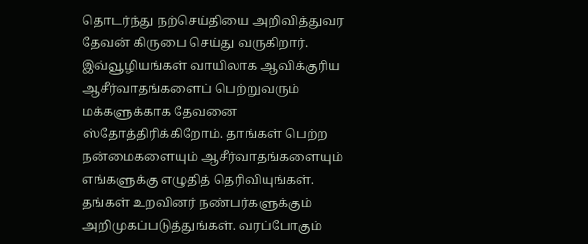தொடர்ந்து நற்செய்தியை அறிவித்துவர தேவன் கிருபை செய்து வருகிறார். இவ்வூழியங்கள் வாயிலாக ஆவிக்குரிய ஆசீர்வாதங்களைப் பெற்றுவரும் மக்களுக்காக தேவனை ஸ்தோத்திரிக்கிறோம். தாங்கள் பெற்ற நன்மைகளையும் ஆசீர்வாதங்களையும் எங்களுக்கு எழுதித் தெரிவியுங்கள். தங்கள் உறவினர் நண்பர்களுக்கும் அறிமுகப்படுத்துங்கள். வரப்போகும்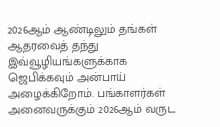2026ஆம் ஆண்டிலும் தங்கள் ஆதரவைத் தந்து இவ்வூழியங்களுக்காக ஜெபிக்கவும் அன்பாய் அழைக்கிறோம். பங்காளர்கள் அனைவருக்கும் 2026ஆம் வருட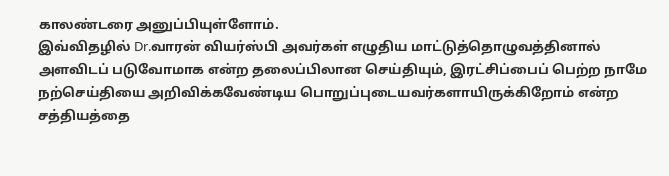காலண்டரை அனுப்பியுள்ளோம்.
இவ்விதழில் Dr.வாரன் வியர்ஸ்பி அவர்கள் எழுதிய மாட்டுத்தொழுவத்தினால் அளவிடப் படுவோமாக என்ற தலைப்பிலான செய்தியும், இரட்சிப்பைப் பெற்ற நாமே நற்செய்தியை அறிவிக்கவேண்டிய பொறுப்புடையவர்களாயிருக்கிறோம் என்ற சத்தியத்தை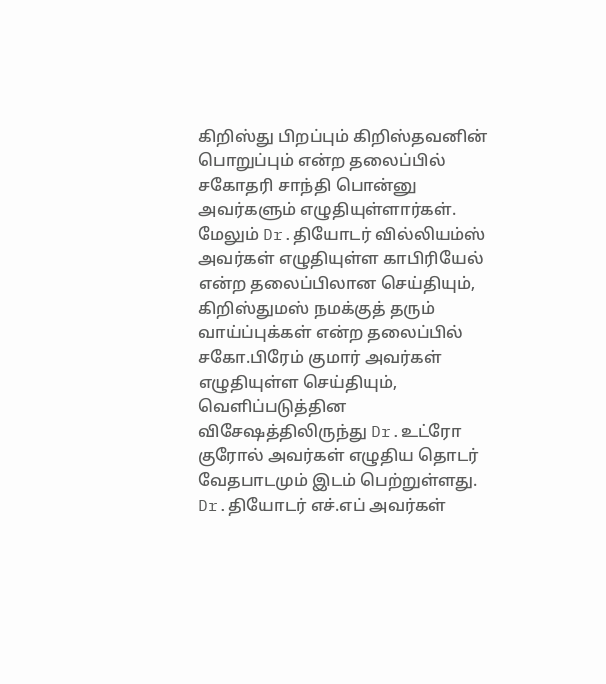கிறிஸ்து பிறப்பும் கிறிஸ்தவனின் பொறுப்பும் என்ற தலைப்பில் சகோதரி சாந்தி பொன்னு அவர்களும் எழுதியுள்ளார்கள். மேலும் Dr.தியோடர் வில்லியம்ஸ் அவர்கள் எழுதியுள்ள காபிரியேல் என்ற தலைப்பிலான செய்தியும், கிறிஸ்துமஸ் நமக்குத் தரும் வாய்ப்புக்கள் என்ற தலைப்பில் சகோ.பிரேம் குமார் அவர்கள் எழுதியுள்ள செய்தியும், வெளிப்படுத்தின விசேஷத்திலிருந்து Dr.உட்ரோ குரோல் அவர்கள் எழுதிய தொடர் வேதபாடமும் இடம் பெற்றுள்ளது. Dr.தியோடர் எச்.எப் அவர்கள்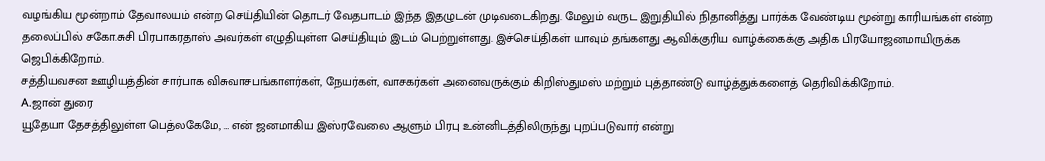வழங்கிய மூன்றாம் தேவாலயம் என்ற செய்தியின் தொடர் வேதபாடம் இந்த இதழுடன் முடிவடைகிறது. மேலும் வருட இறுதியில் நிதானித்து பார்க்க வேண்டிய மூன்று காரியங்கள் என்ற தலைப்பில் சகோ.சுசி பிரபாகரதாஸ் அவர்கள் எழுதியுள்ள செய்தியும் இடம் பெற்றுள்ளது. இச்செய்திகள் யாவும் தங்களது ஆவிக்குரிய வாழ்க்கைக்கு அதிக பிரயோஜனமாயிருக்க ஜெபிக்கிறோம்.
சத்தியவசன ஊழியத்தின் சார்பாக விசுவாசபங்காளர்கள், நேயர்கள், வாசகர்கள் அனைவருக்கும் கிறிஸ்துமஸ் மற்றும் புத்தாண்டு வாழ்த்துக்களைத் தெரிவிக்கிறோம்.
A.ஜான் துரை
யூதேயா தேசத்திலுள்ள பெத்லகேமே, … என் ஜனமாகிய இஸ்ரவேலை ஆளும் பிரபு உன்னிடத்திலிருந்து புறப்படுவார் என்று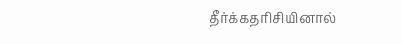தீர்க்கதரிசியினால்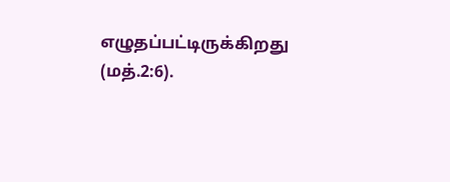எழுதப்பட்டிருக்கிறது (மத்.2:6).